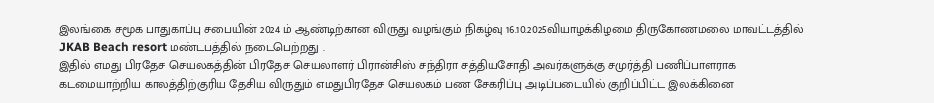இலங்கை சமூக பாதுகாப்பு சபையின் 2024 ம் ஆண்டிற்கான விருது வழங்கும் நிகழ்வு 16.10.2025வியாழக்கிழமை திருகோணமலை மாவட்டத்தில் JKAB Beach resort மண்டபத்தில் நடைபெற்றது .
இதில் எமது பிரதேச செயலகத்தின் பிரதேச செயலாளர் பிரான்சிஸ் சந்திரா சத்தியசோதி அவர்களுக்கு சமுர்த்தி பணிப்பாளராக கடமையாற்றிய காலத்திற்குரிய தேசிய விருதும் எமதுபிரதேச செயலகம் பண சேகரிப்பு அடிப்படையில் குறிப்பிட்ட இலக்கினை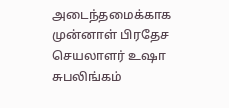அடைந்தமைக்காக முன்னாள் பிரதேச செயலாளர் உஷா சுபலிங்கம்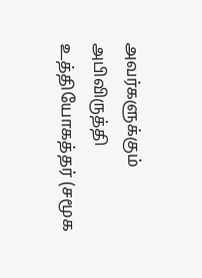அவர்களுக்கும் அபிவிருத்தி உத்தியோகத்தர் (சமூக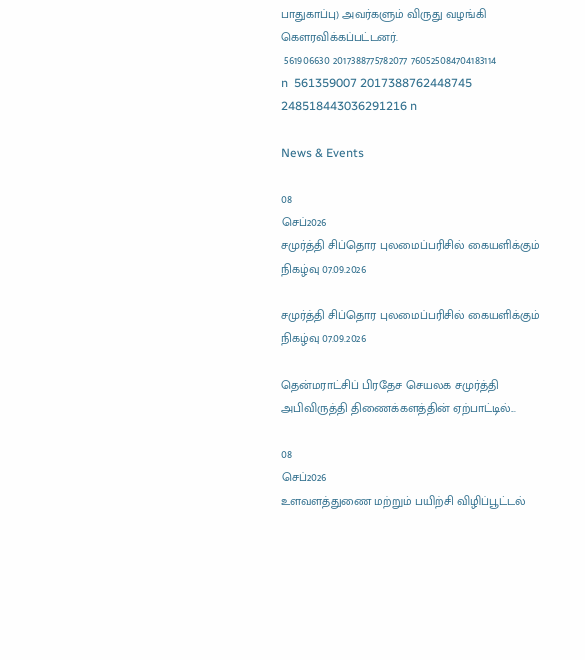பாதுகாப்பு) அவர்களும் விருது வழங்கி கௌரவிக்கப்பட்டனர்.
 561906630 2017388775782077 760525084704183114 n  561359007 2017388762448745 248518443036291216 n

News & Events

08
செப்2026
சமுர்த்தி சிப்தொர புலமைப்பரிசில் கையளிக்கும் நிகழ்வு 07.09.2026

சமுர்த்தி சிப்தொர புலமைப்பரிசில் கையளிக்கும் நிகழ்வு 07.09.2026

தென்மராட்சிப் பிரதேச செயலக சமுர்த்தி அபிவிருத்தி திணைக்களத்தின் ஏற்பாட்டில்...

08
செப்2026
உளவளத்துணை மற்றும் பயிற்சி விழிப்பூட்டல்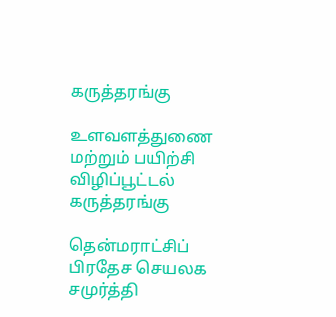கருத்தரங்கு

உளவளத்துணை மற்றும் பயிற்சி விழிப்பூட்டல் கருத்தரங்கு

தென்மராட்சிப் பிரதேச செயலக சமுர்த்தி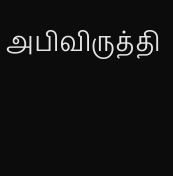அபிவிருத்தி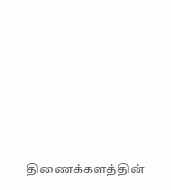திணைக்களத்தின்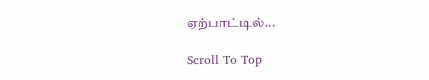ஏற்பாட்டில்...

Scroll To Top